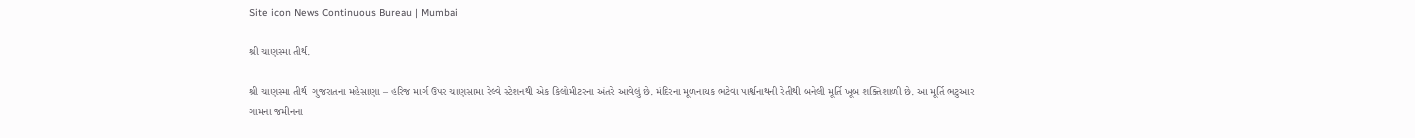Site icon News Continuous Bureau | Mumbai

શ્રી ચાણસ્મા તીર્થ.

શ્રી ચાણસ્મા તીર્થ  ગુજરાતના મહેસાણા – હરિજ માર્ગ ઉપર ચાણસામા રેલ્વે સ્ટેશનથી એક કિલોમીટરના અંતરે આવેલું છે. મંદિરના મૂળનાયક ભટેવા પાર્શ્વનાથની રેતીથી બનેલી મૂર્તિ ખૂબ શક્તિશાળી છે. આ મૂર્તિ ભટુઆર ગામના જમીનના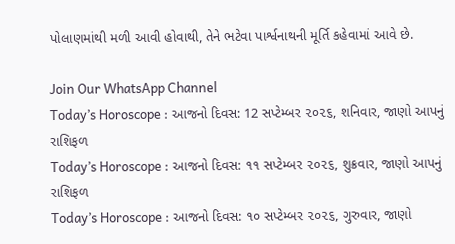પોલાણમાંથી મળી આવી હોવાથી, તેને ભટેવા પાર્શ્વનાથની મૂર્તિ કહેવામાં આવે છે.

Join Our WhatsApp Channel
Today’s Horoscope : આજનો દિવસ: 12 સપ્ટેમ્બર ૨૦૨૬, શનિવાર, જાણો આપનું રાશિફળ
Today’s Horoscope : આજનો દિવસ: ૧૧ સપ્ટેમ્બર ૨૦૨૬, શુક્રવાર, જાણો આપનું રાશિફળ
Today’s Horoscope : આજનો દિવસ: ૧૦ સપ્ટેમ્બર ૨૦૨૬, ગુરુવાર, જાણો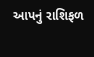આપનું રાશિફળ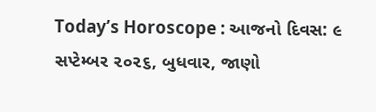Today’s Horoscope : આજનો દિવસ: ૯ સપ્ટેમ્બર ૨૦૨૬, બુધવાર, જાણો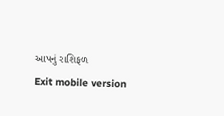આપનું રાશિફળ
Exit mobile version